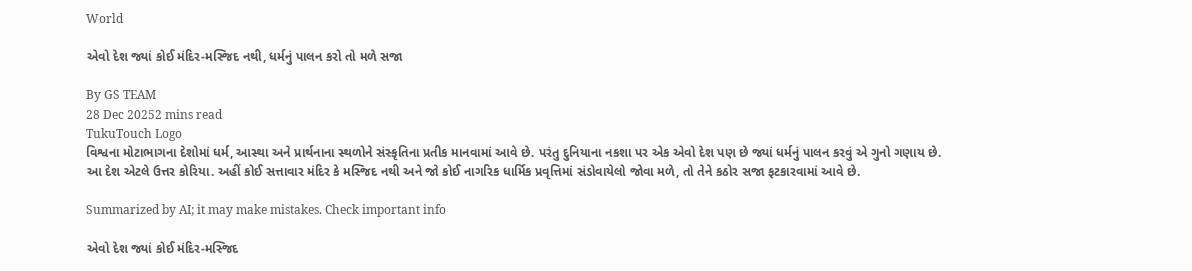World

એવો દેશ જ્યાં કોઈ મંદિર-મસ્જિદ નથી, ધર્મનું પાલન કરો તો મળે સજા

By GS TEAM
28 Dec 20252 mins read
TukuTouch Logo
વિશ્વના મોટાભાગના દેશોમાં ધર્મ, આસ્થા અને પ્રાર્થનાના સ્થળોને સંસ્કૃતિના પ્રતીક માનવામાં આવે છે. પરંતુ દુનિયાના નકશા પર એક એવો દેશ પણ છે જ્યાં ધર્મનું પાલન કરવું એ ગુનો ગણાય છે. આ દેશ એટલે ઉત્તર કોરિયા. અહીં કોઈ સત્તાવાર મંદિર કે મસ્જિદ નથી અને જો કોઈ નાગરિક ધાર્મિક પ્રવૃત્તિમાં સંડોવાયેલો જોવા મળે, તો તેને કઠોર સજા ફટકારવામાં આવે છે.

Summarized by AI; it may make mistakes. Check important info

એવો દેશ જ્યાં કોઈ મંદિર-મસ્જિદ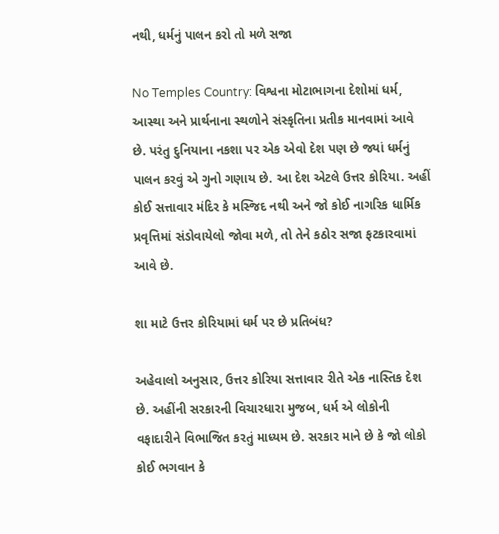નથી, ધર્મનું પાલન કરો તો મળે સજા

No Temples Country: વિશ્વના મોટાભાગના દેશોમાં ધર્મ, આસ્થા અને પ્રાર્થનાના સ્થળોને સંસ્કૃતિના પ્રતીક માનવામાં આવે છે. પરંતુ દુનિયાના નકશા પર એક એવો દેશ પણ છે જ્યાં ધર્મનું પાલન કરવું એ ગુનો ગણાય છે. આ દેશ એટલે ઉત્તર કોરિયા. અહીં કોઈ સત્તાવાર મંદિર કે મસ્જિદ નથી અને જો કોઈ નાગરિક ધાર્મિક પ્રવૃત્તિમાં સંડોવાયેલો જોવા મળે, તો તેને કઠોર સજા ફટકારવામાં આવે છે.

શા માટે ઉત્તર કોરિયામાં ધર્મ પર છે પ્રતિબંધ?

અહેવાલો અનુસાર, ઉત્તર કોરિયા સત્તાવાર રીતે એક નાસ્તિક દેશ છે. અહીંની સરકારની વિચારધારા મુજબ, ધર્મ એ લોકોની વફાદારીને વિભાજિત કરતું માધ્યમ છે. સરકાર માને છે કે જો લોકો કોઈ ભગવાન કે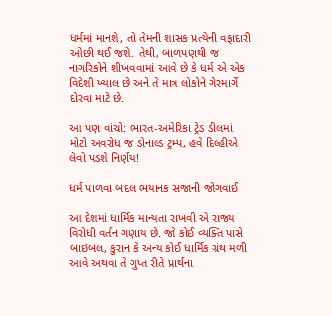ધર્મમાં માનશે, તો તેમની શાસક પ્રત્યેની વફાદારી ઓછી થઈ જશે. તેથી, બાળપણથી જ નાગરિકોને શીખવવામાં આવે છે કે ધર્મ એ એક વિદેશી ખ્યાલ છે અને તે માત્ર લોકોને ગેરમાર્ગે દોરવા માટે છે.

આ પણ વાંચો: ભારત-અમેરિકા ટ્રેડ ડીલમાં મોટો અવરોધ જ ડોનાલ્ડ ટ્રમ્પ, હવે દિલ્હીએ લેવો પડશે નિર્ણય!

ધર્મ પાળવા બદલ ભયાનક સજાની જોગવાઈ

આ દેશમાં ધાર્મિક માન્યતા રાખવી એ રાજ્ય વિરોધી વર્તન ગણાય છે. જો કોઈ વ્યક્તિ પાસે બાઇબલ, કુરાન કે અન્ય કોઈ ધાર્મિક ગ્રંથ મળી આવે અથવા તે ગુપ્ત રીતે પ્રાર્થના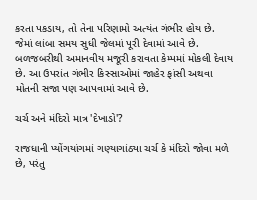કરતા પકડાય, તો તેના પરિણામો અત્યંત ગંભીર હોય છે. જેમાં લાંબા સમય સુધી જેલમાં પૂરી દેવામાં આવે છે. બળજબરીથી અમાનવીય મજૂરી કરાવતા કેમ્પમાં મોકલી દેવાય છે. આ ઉપરાંત ગંભીર કિસ્સાઓમાં જાહેર ફાંસી અથવા મોતની સજા પણ આપવામાં આવે છે.

ચર્ચ અને મંદિરો માત્ર 'દેખાડો'?

રાજધાની પ્યોંગયાંગમાં ગણ્યાગાંઠ્યા ચર્ચ કે મંદિરો જોવા મળે છે, પરંતુ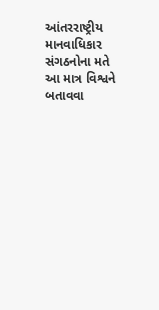આંતરરાષ્ટ્રીય માનવાધિકાર સંગઠનોના મતે આ માત્ર વિશ્વને બતાવવા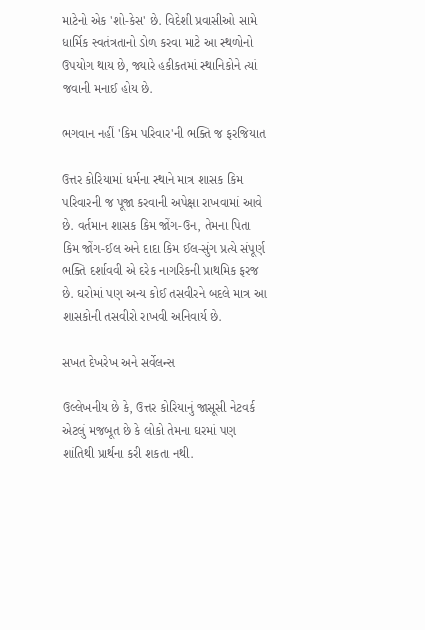માટેનો એક 'શો-કેસ' છે. વિદેશી પ્રવાસીઓ સામે ધાર્મિક સ્વતંત્રતાનો ડોળ કરવા માટે આ સ્થળોનો ઉપયોગ થાય છે, જ્યારે હકીકતમાં સ્થાનિકોને ત્યાં જવાની મનાઈ હોય છે.

ભગવાન નહીં 'કિમ પરિવાર'ની ભક્તિ જ ફરજિયાત

ઉત્તર કોરિયામાં ધર્મના સ્થાને માત્ર શાસક કિમ પરિવારની જ પૂજા કરવાની અપેક્ષા રાખવામાં આવે છે. વર્તમાન શાસક કિમ જોંગ-ઉન, તેમના પિતા કિમ જોંગ-ઈલ અને દાદા કિમ ઈલ-સુંગ પ્રત્યે સંપૂર્ણ ભક્તિ દર્શાવવી એ દરેક નાગરિકની પ્રાથમિક ફરજ છે. ઘરોમાં પણ અન્ય કોઈ તસવીરને બદલે માત્ર આ શાસકોની તસવીરો રાખવી અનિવાર્ય છે.

સખત દેખરેખ અને સર્વેલન્સ

ઉલ્લેખનીય છે કે, ઉત્તર કોરિયાનું જાસૂસી નેટવર્ક એટલું મજબૂત છે કે લોકો તેમના ઘરમાં પણ શાંતિથી પ્રાર્થના કરી શકતા નથી.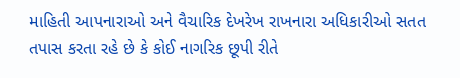માહિતી આપનારાઓ અને વૈચારિક દેખરેખ રાખનારા અધિકારીઓ સતત તપાસ કરતા રહે છે કે કોઈ નાગરિક છૂપી રીતે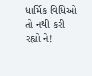ધાર્મિક વિધિઓ તો નથી કરી રહ્યો ને!